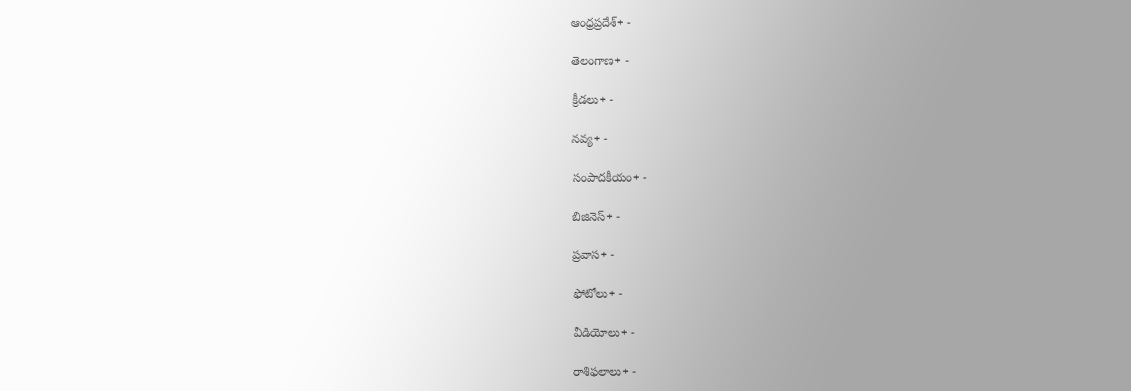ఆంధ్రప్రదేశ్+ -

తెలంగాణ+ -

క్రీడలు+ -

నవ్య+ -

సంపాదకీయం+ -

బిజినెస్+ -

ప్రవాస+ -

ఫోటోలు+ -

వీడియోలు+ -

రాశిఫలాలు+ -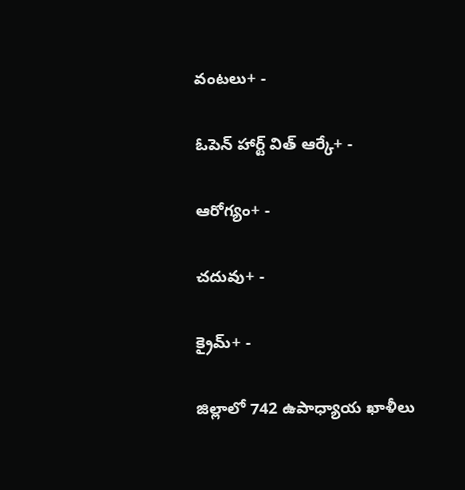వంటలు+ -

ఓపెన్ హార్ట్ విత్ ఆర్కే+ -

ఆరోగ్యం+ -

చదువు+ -

క్రైమ్+ -

జిల్లాలో 742 ఉపాధ్యాయ ఖాళీలు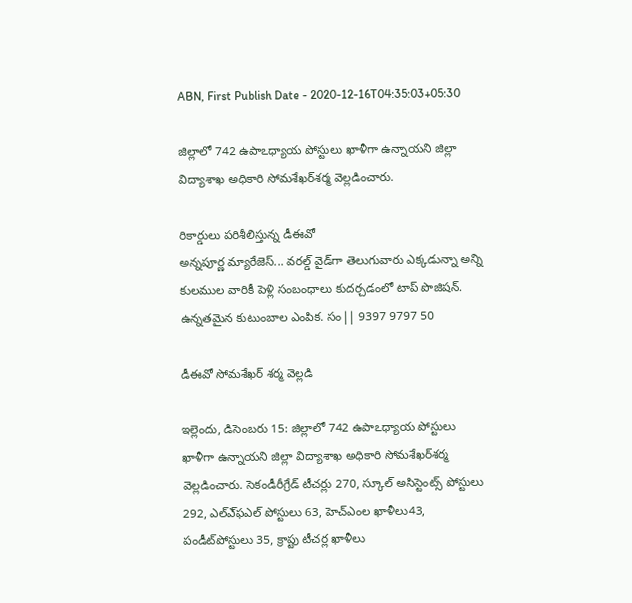ABN, First Publish Date - 2020-12-16T04:35:03+05:30

జిల్లాలో 742 ఉపాఽధ్యాయ పోస్టులు ఖాళీగా ఉన్నాయని జిల్లా విద్యాశాఖ అధికారి సోమశేఖర్‌శర్మ వెల్లడించారు.

రికార్డులు పరిశీలిస్తున్న డీఈవో
అన్నపూర్ణ మ్యారేజెస్... వరల్డ్ వైడ్‌గా తెలుగువారు ఎక్కడున్నా అన్ని కులముల వారికీ పెళ్లి సంబంధాలు కుదర్చడంలో టాప్ పొజిషన్. ఉన్నతమైన కుటుంబాల ఎంపిక. సం|| 9397 9797 50

డీఈవో సోమశేఖర్‌ శర్మ వెల్లడి

ఇల్లెందు, డిసెంబరు 15: జిల్లాలో 742 ఉపాఽధ్యాయ పోస్టులు ఖాళీగా ఉన్నాయని జిల్లా విద్యాశాఖ అధికారి సోమశేఖర్‌శర్మ వెల్లడించారు. సెకండీరీగ్రేడ్‌ టీచర్లు 270, స్కూల్‌ అసిస్టెంట్స్‌ పోస్టులు 292, ఎల్‌ఎ్‌ఫఎల్‌ పోస్టులు 63, హెచ్‌ఎంల ఖాళీలు43, పండీట్‌పోస్టులు 35, క్రాప్టు టీచర్ల ఖాళీలు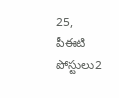25, పీఈటి పోస్టులు2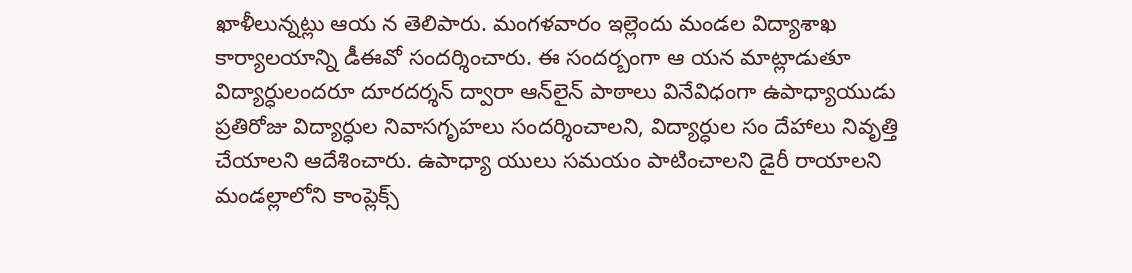ఖాళీలున్నట్లు ఆయ న తెలిపారు. మంగళవారం ఇల్లెందు మండల విద్యాశాఖ కార్యాలయాన్ని డీఈవో సందర్శించారు. ఈ సందర్బంగా ఆ యన మాట్లాడుతూ విద్యార్ధులందరూ దూరదర్శన్‌ ద్వారా ఆన్‌లైన్‌ పాఠాలు వినేవిధంగా ఉపాధ్యాయుడు ప్రతిరోజు విద్యార్ధుల నివాసగృహలు సందర్శించాలని, విద్యార్ధుల సం దేహాలు నివృత్తి చేయాలని ఆదేశించారు. ఉపాధ్యా యులు సమయం పాటించాలని డైరీ రాయాలని మండల్లాలోని కాంప్లెక్స్‌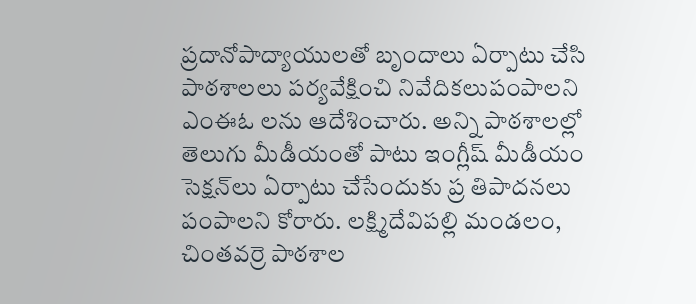ప్రదానోపాద్యాయులతో బృందాలు ఏర్పాటు చేసి పాఠశాలలు పర్యవేక్షించి నివేదికలుపంపాలని ఎంఈఓ లను ఆదేశించారు. అన్ని పాఠశాలల్లో తెలుగు మీడీయంతో పాటు ఇంగ్లీష్‌ మీడీయం సెక్షన్‌లు ఏర్పాటు చేసేందుకు ప్ర తిపాదనలు పంపాలని కోరారు. లక్ష్మిదేవిపల్లి మండలం, చింతవర్రె పాఠశాల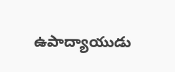ఉపాద్యాయుడు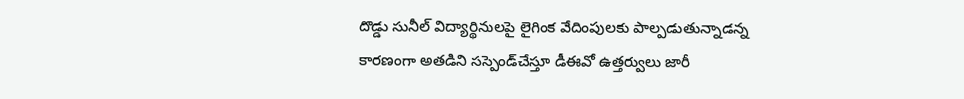దొడ్డు సునీల్‌ విద్యార్థినులపై లైగింక వేదింపులకు పాల్పడుతున్నాడన్న కారణంగా అతడిని సస్పెండ్‌చేస్తూ డీఈవో ఉత్తర్వులు జారీ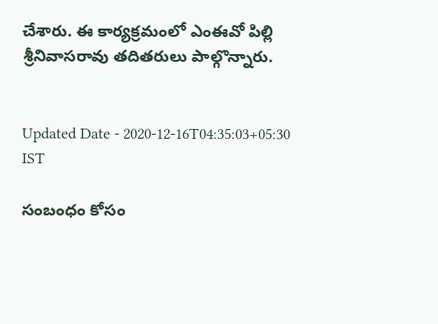చేశారు. ఈ కార్యక్రమంలో ఎంఈవో పిల్లి శ్రీనివాసరావు తదితరులు పాల్గొన్నారు.


Updated Date - 2020-12-16T04:35:03+05:30 IST

సంబంధం కోసం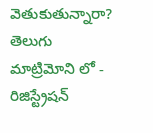వెతుకుతున్నారా? తెలుగు మాట్రిమోని లో - రిజిస్ట్రేషన్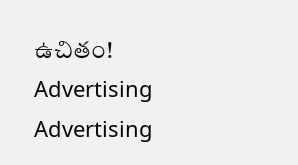ఉచితం!
Advertising
Advertising